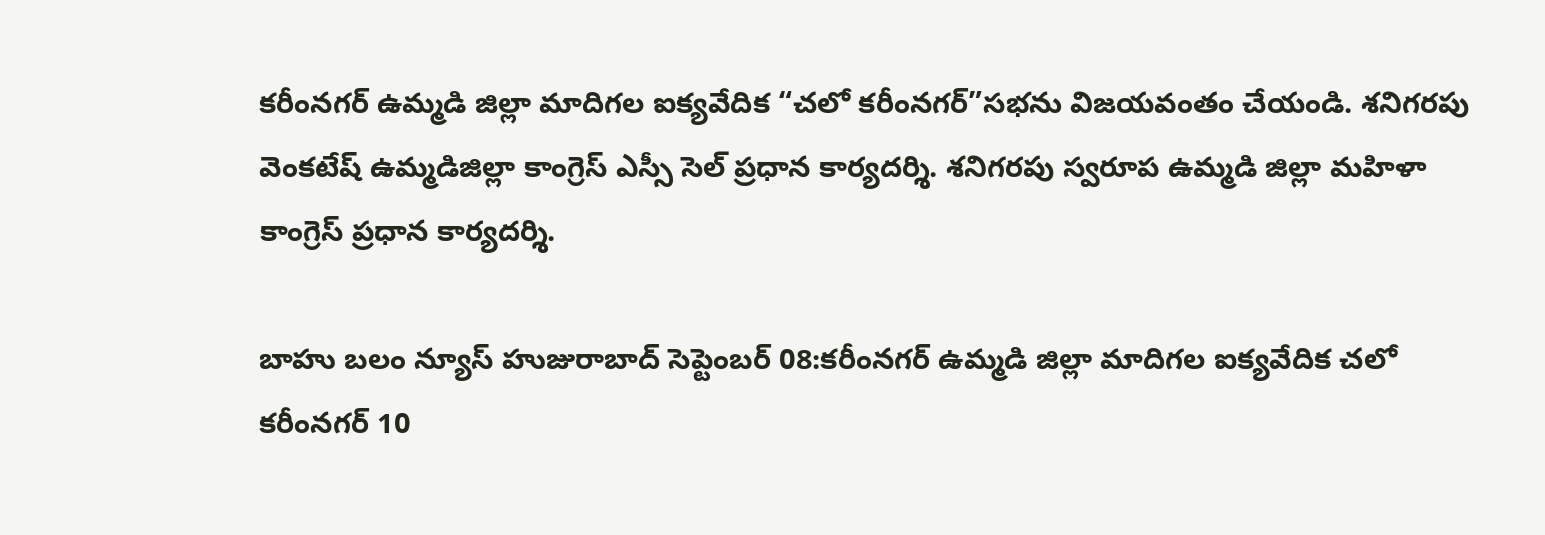కరీంనగర్ ఉమ్మడి జిల్లా మాదిగల ఐక్యవేదిక “చలో కరీంనగర్”సభను విజయవంతం చేయండి. శనిగరపు వెంకటేష్ ఉమ్మడిజిల్లా కాంగ్రెస్ ఎస్సీ సెల్ ప్రధాన కార్యదర్శి. శనిగరపు స్వరూప ఉమ్మడి జిల్లా మహిళా కాంగ్రెస్ ప్రధాన కార్యదర్శి.

బాహు బలం న్యూస్ హుజురాబాద్ సెప్టెంబర్ 08:కరీంనగర్ ఉమ్మడి జిల్లా మాదిగల ఐక్యవేదిక చలో కరీంనగర్ 10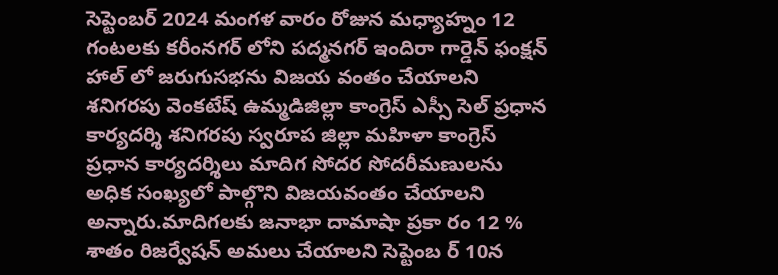సెప్టెంబర్ 2024 మంగళ వారం రోజున మధ్యాహ్నం 12 గంటలకు కరీంనగర్ లోని పద్మనగర్ ఇందిరా గార్డెన్ ఫంక్షన్ హాల్ లో జరుగుసభను విజయ వంతం చేయాలని శనిగరపు వెంకటేష్ ఉమ్మడిజిల్లా కాంగ్రెస్ ఎస్సీ సెల్ ప్రధాన కార్యదర్శి శనిగరపు స్వరూప జిల్లా మహిళా కాంగ్రెస్ ప్రధాన కార్యదర్శిలు మాదిగ సోదర సోదరీమణులను అధిక సంఖ్యలో పాల్గొని విజయవంతం చేయాలని అన్నారు.మాదిగలకు జనాభా దామాషా ప్రకా రం 12 % శాతం రిజర్వేషన్ అమలు చేయాలని సెప్టెంబ ర్ 10న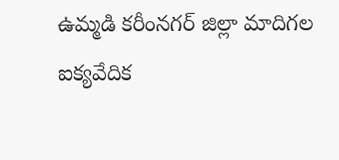ఉమ్మడి కరీంనగర్ జిల్లా మాదిగల ఐక్యవేదిక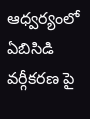ఆధ్వర్యంలో ఏబిసిడి వర్గీకరణ పై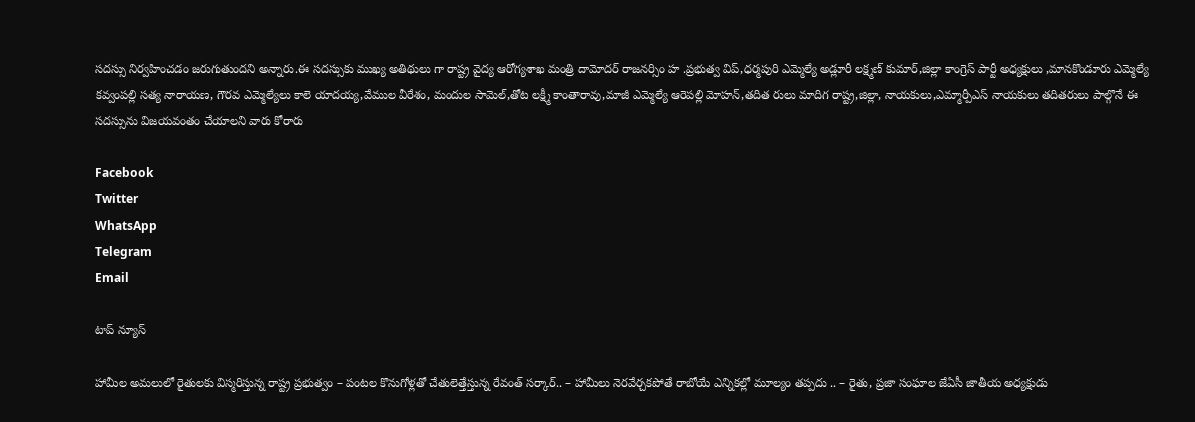సదస్సు నిర్వహించడం జరుగుతుందని అన్నారు.ఈ సదస్సుకు ముఖ్య అతిథులు గా రాష్ట్ర వైద్య ఆరోగ్యశాఖ మంత్రి దామోదర్ రాజనర్సిం హ .ప్రభుత్వ విప్,ధర్మపురి ఎమ్మెల్యే అడ్లూరీ లక్ష్మణ్ కుమార్,జిల్లా కాంగ్రెస్ పార్టీ అధ్యక్షులు ,మానకొండూరు ఎమ్మెల్యే కవ్వంపల్లి సత్య నారాయణ, గౌరవ ఎమ్మెల్యేలు కాలె యాదయ్య,వేముల వీరేశం, మందుల సామెల్,తోట లక్ష్మీ కాంతారావు,మాజీ ఎమ్మెల్యే ఆరెపల్లి మోహన్,తదిత రులు మాదిగ రాష్ట్ర,జిల్లా, నాయకులు,ఎమ్మార్పీఎస్ నాయకులు తదితరులు పాల్గొనే ఈ సదస్సును విజయవంతం చేయాలని వారు కోరారు

Facebook
Twitter
WhatsApp
Telegram
Email

టాప్ న్యూస్

హామీల అమలులో రైతులకు విస్మరిస్తున్న రాష్ట్ర ప్రభుత్వం – పంటల కొనుగోళ్లతో చేతులెత్తేస్తున్న రేవంత్ సర్కార్.. – హామీలు నెరవేర్చకపోతే రాబోయే ఎన్నికల్లో మూల్యం తప్పదు .. – రైతు, ప్రజా సంఘాల జేఏసీ జాతీయ అధ్యక్షుడు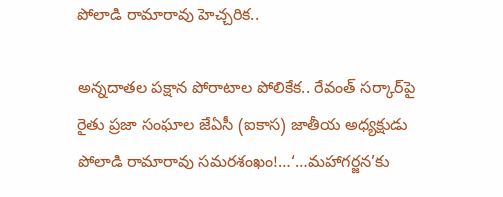పోలాడి రామారావు హెచ్చరిక..

అన్నదాతల పక్షాన పోరాటాల పోలికేక.. రేవంత్ సర్కార్‌పై రైతు ప్రజా సంఘాల జేఏసీ (ఐకాస) జాతీయ అధ్యక్షుడు పోలాడి రామారావు సమరశంఖం!…‘…మహాగర్జన’కు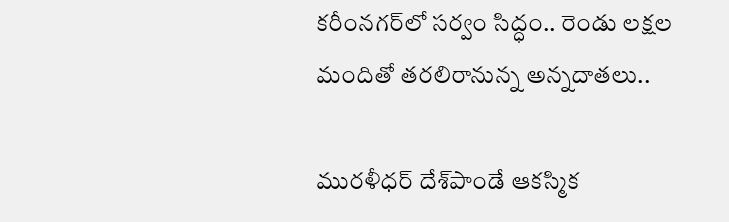కరీంనగర్‌లో సర్వం సిద్ధం.. రెండు లక్షల మందితో తరలిరానున్న అన్నదాతలు..

మురళీధర్ దేశ్‌పాండే ఆకస్మిక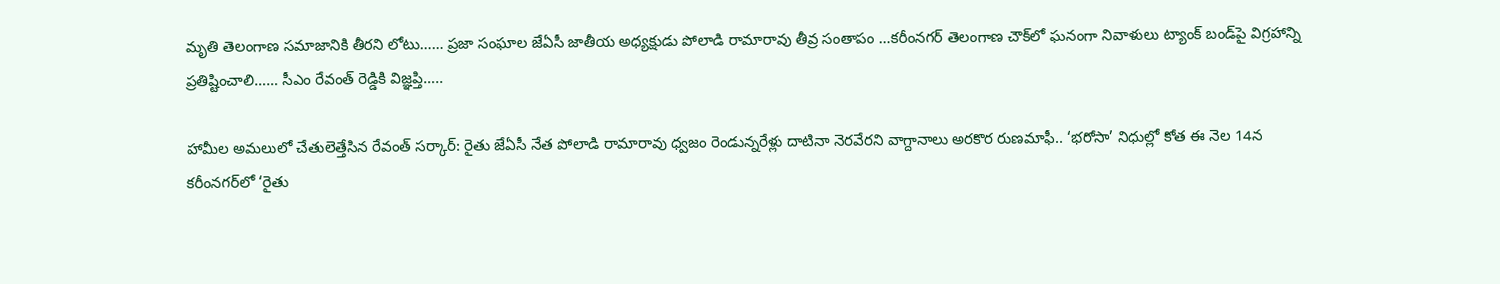మృతి తెలంగాణ సమాజానికి తీరని లోటు…… ప్రజా సంఘాల జేఏసీ జాతీయ అధ్యక్షుడు పోలాడి రామారావు తీవ్ర సంతాపం …కరీంనగర్ తెలంగాణ చౌక్‌లో ఘనంగా నివాళులు ట్యాంక్ బండ్‌పై విగ్రహాన్ని ప్రతిష్టించాలి…… సీఎం రేవంత్ రెడ్డికి విజ్ఞప్తి…..

హామీల అమలులో చేతులెత్తేసిన రేవంత్ సర్కార్: రైతు జేఏసీ నేత పోలాడి రామారావు ధ్వజం రెండున్నరేళ్లు దాటినా నెరవేరని వాగ్దానాలు అరకొర రుణమాఫీ.. ‘భరోసా’ నిధుల్లో కోత ఈ నెల 14న కరీంనగర్‌లో ‘రైతు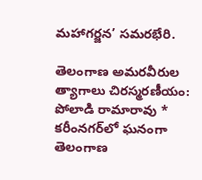మహాగర్జన’ సమరభేరి.

తెలంగాణ అమరవీరుల త్యాగాలు చిరస్మరణీయం: పోలాడి రామారావు * కరీంనగర్‌లో ఘనంగా తెలంగాణ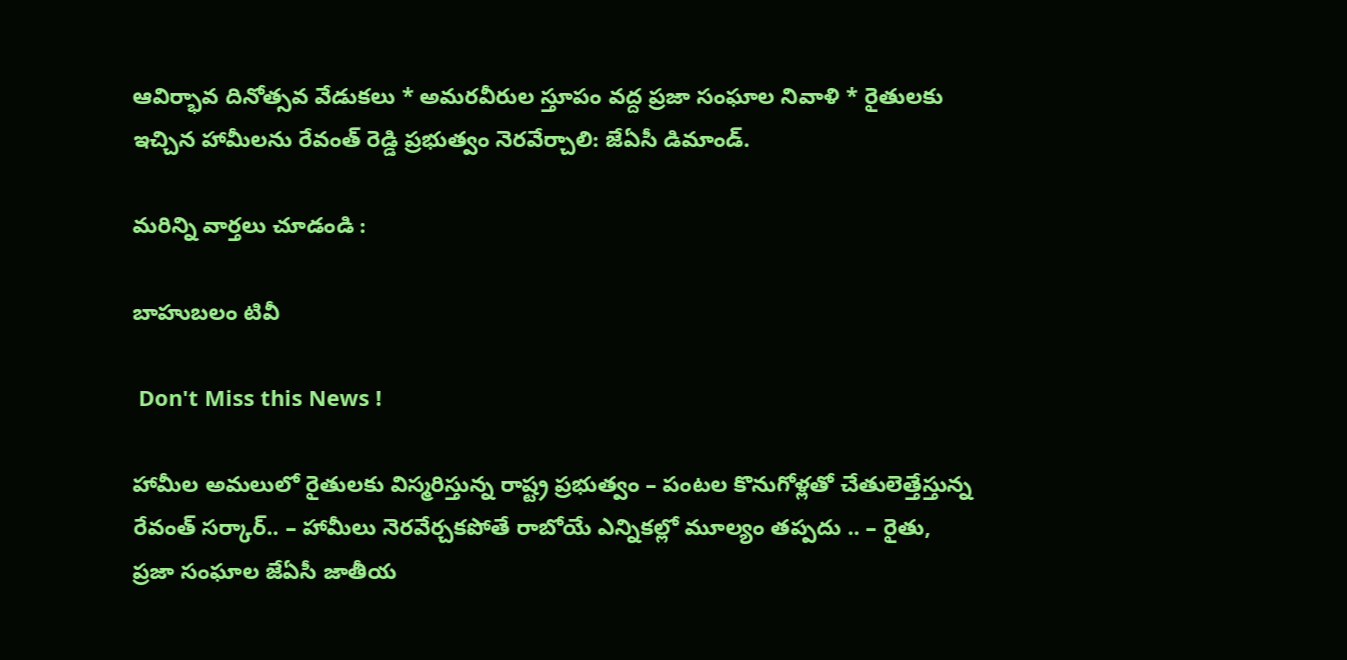ఆవిర్భావ దినోత్సవ వేడుకలు * అమరవీరుల స్తూపం వద్ద ప్రజా సంఘాల నివాళి * రైతులకు ఇచ్చిన హామీలను రేవంత్ రెడ్డి ప్రభుత్వం నెరవేర్చాలి: జేఏసీ డిమాండ్.

మరిన్ని వార్తలు చూడండి :

బాహుబలం టివీ

 Don't Miss this News !

హామీల అమలులో రైతులకు విస్మరిస్తున్న రాష్ట్ర ప్రభుత్వం – పంటల కొనుగోళ్లతో చేతులెత్తేస్తున్న రేవంత్ సర్కార్.. – హామీలు నెరవేర్చకపోతే రాబోయే ఎన్నికల్లో మూల్యం తప్పదు .. – రైతు, ప్రజా సంఘాల జేఏసీ జాతీయ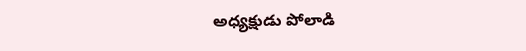అధ్యక్షుడు పోలాడి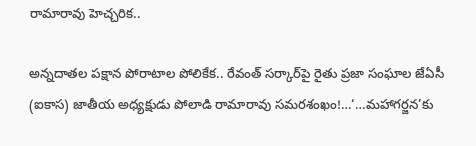రామారావు హెచ్చరిక..

అన్నదాతల పక్షాన పోరాటాల పోలికేక.. రేవంత్ సర్కార్‌పై రైతు ప్రజా సంఘాల జేఏసీ (ఐకాస) జాతీయ అధ్యక్షుడు పోలాడి రామారావు సమరశంఖం!…‘…మహాగర్జన’కు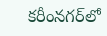కరీంనగర్‌లో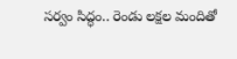సర్వం సిద్ధం.. రెండు లక్షల మందితో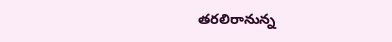తరలిరానున్న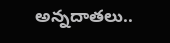అన్నదాతలు..